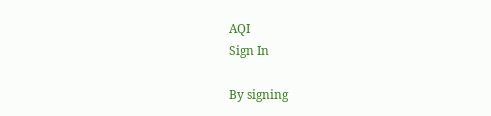AQI
Sign In

By signing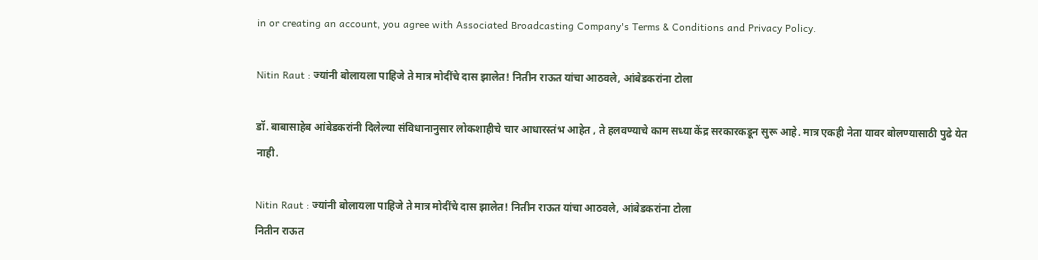in or creating an account, you agree with Associated Broadcasting Company's Terms & Conditions and Privacy Policy.

Nitin Raut : ज्यांनी बोलायला पाहिजे ते मात्र मोदींचे दास झालेत! नितीन राऊत यांचा आठवले, आंबेडकरांना टोला

डॉ. बाबासाहेब आंबेडकरांनी दिलेल्या संविधानानुसार लोकशाहीचे चार आधारस्तंभ आहेत , ते हलवण्याचे काम सध्या केंद्र सरकारकडून सुरू आहे. मात्र एकही नेता यावर बोलण्यासाठी पुढे येत नाही.

Nitin Raut : ज्यांनी बोलायला पाहिजे ते मात्र मोदींचे दास झालेत! नितीन राऊत यांचा आठवले, आंबेडकरांना टोला
नितीन राऊत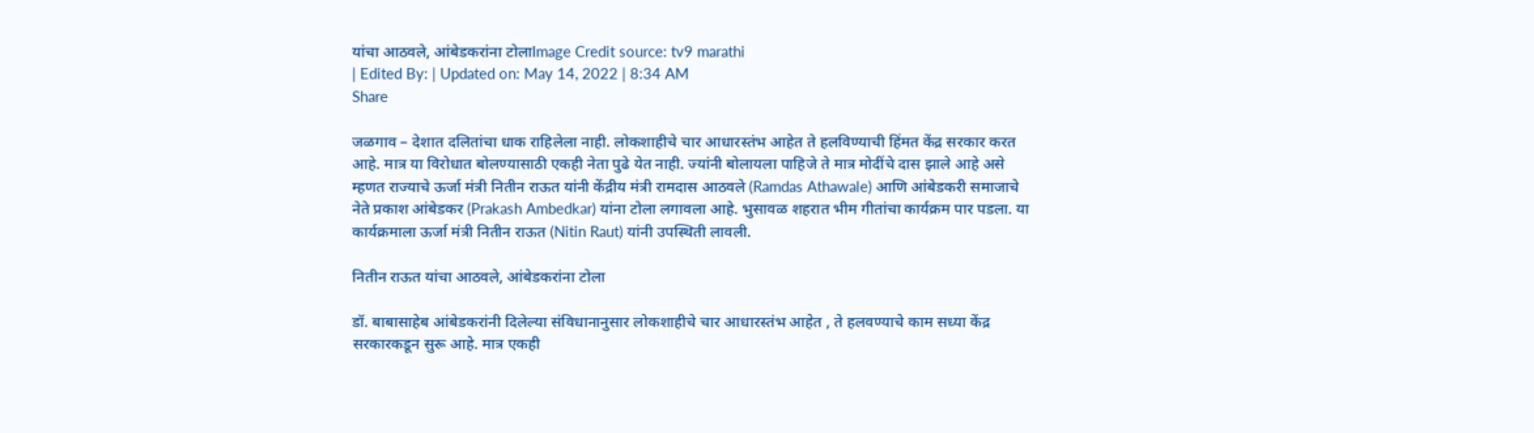यांचा आठवले, आंबेडकरांना टोलाImage Credit source: tv9 marathi
| Edited By: | Updated on: May 14, 2022 | 8:34 AM
Share

जळगाव – देशात दलितांचा धाक राहिलेला नाही. लोकशाहीचे चार आधारस्तंभ आहेत ते हलविण्याची हिंमत केंद्र सरकार करत आहे. मात्र या विरोधात बोलण्यासाठी एकही नेता पुढे येत नाही. ज्यांनी बोलायला पाहिजे ते मात्र मोदींचे दास झाले आहे असे म्हणत राज्याचे ऊर्जा मंत्री नितीन राऊत यांनी केंद्रीय मंत्री रामदास आठवले (Ramdas Athawale) आणि आंबेडकरी समाजाचे नेते प्रकाश आंबेडकर (Prakash Ambedkar) यांना टोला लगावला आहे. भुसावळ शहरात भीम गीतांचा कार्यक्रम पार पडला. या कार्यक्रमाला ऊर्जा मंत्री नितीन राऊत (Nitin Raut) यांनी उपस्थिती लावली.

नितीन राऊत यांचा आठवले, आंबेडकरांना टोला

डॉ. बाबासाहेब आंबेडकरांनी दिलेल्या संविधानानुसार लोकशाहीचे चार आधारस्तंभ आहेत , ते हलवण्याचे काम सध्या केंद्र सरकारकडून सुरू आहे. मात्र एकही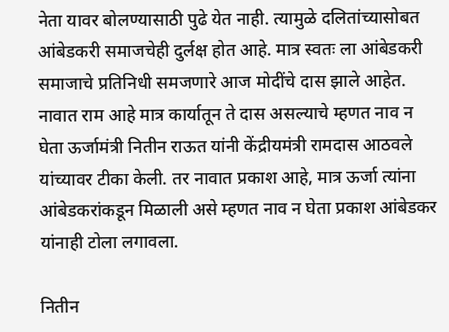नेता यावर बोलण्यासाठी पुढे येत नाही. त्यामुळे दलितांच्यासोबत आंबेडकरी समाजचेही दुर्लक्ष होत आहे. मात्र स्वतः ला आंबेडकरी समाजाचे प्रतिनिधी समजणारे आज मोदींचे दास झाले आहेत. नावात राम आहे मात्र कार्यातून ते दास असल्याचे म्हणत नाव न घेता ऊर्जामंत्री नितीन राऊत यांनी केंद्रीयमंत्री रामदास आठवले यांच्यावर टीका केली. तर नावात प्रकाश आहे, मात्र ऊर्जा त्यांना आंबेडकरांकडून मिळाली असे म्हणत नाव न घेता प्रकाश आंबेडकर यांनाही टोला लगावला.

नितीन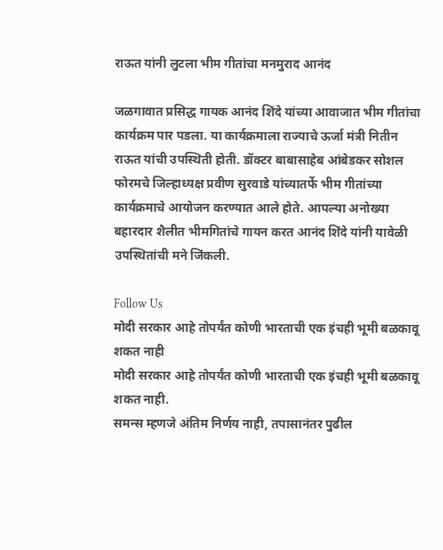राऊत यांनी लुटला भीम गीतांचा मनमुराद आनंद

जळगावात प्रसिद्ध गायक आनंद शिंदे यांच्या आवाजात भीम गीतांचा कार्यक्रम पार पडला. या कार्यक्रमाला राज्याचे ऊर्जा मंत्री नितीन राऊत यांची उपस्थिती होती. डॉक्टर बाबासाहेब आंबेडकर सोशल फोरमचे जिल्हाध्यक्ष प्रवीण सुरवाडे यांच्यातर्फे भीम गीतांच्या कार्यक्रमाचे आयोजन करण्यात आले होते. आपल्या अनोख्या बहारदार शैलीत भीमगितांचे गायन करत आनंद शिंदे यांनी यावेळी उपस्थितांची मने जिंकली.

Follow Us
मोदी सरकार आहे तोपर्यंत कोणी भारताची एक इंचही भूमी बळकावू शकत नाही
मोदी सरकार आहे तोपर्यंत कोणी भारताची एक इंचही भूमी बळकावू शकत नाही.
समन्स म्हणजे अंतिम निर्णय नाही, तपासानंतर पुढील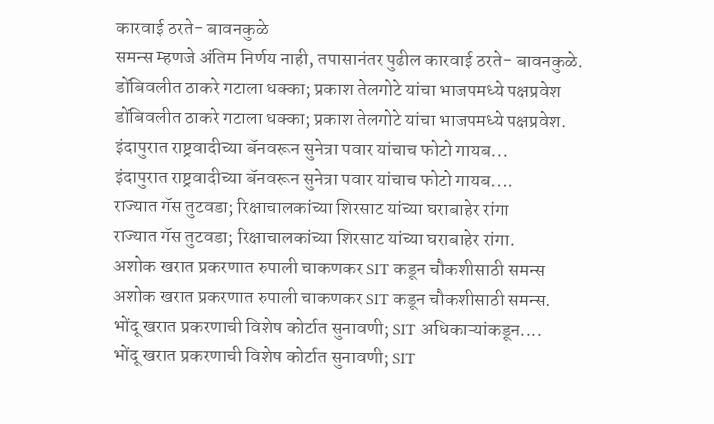कारवाई ठरते- बावनकुळे
समन्स म्हणजे अंतिम निर्णय नाही, तपासानंतर पुढील कारवाई ठरते- बावनकुळे.
डोंबिवलीत ठाकरे गटाला धक्का; प्रकाश तेलगोटे यांचा भाजपमध्ये पक्षप्रवेश
डोंबिवलीत ठाकरे गटाला धक्का; प्रकाश तेलगोटे यांचा भाजपमध्ये पक्षप्रवेश.
इंदापुरात राष्ट्रवादीच्या बॅनवरून सुनेत्रा पवार यांचाच फोटो गायब...
इंदापुरात राष्ट्रवादीच्या बॅनवरून सुनेत्रा पवार यांचाच फोटो गायब....
राज्यात गॅस तुटवडा; रिक्षाचालकांच्या शिरसाट यांच्या घराबाहेर रांगा
राज्यात गॅस तुटवडा; रिक्षाचालकांच्या शिरसाट यांच्या घराबाहेर रांगा.
अशोक खरात प्रकरणात रुपाली चाकणकर SIT कडून चौकशीसाठी समन्स
अशोक खरात प्रकरणात रुपाली चाकणकर SIT कडून चौकशीसाठी समन्स.
भोंदू खरात प्रकरणाची विशेष कोर्टात सुनावणी; SIT अधिकाऱ्यांकडून....
भोंदू खरात प्रकरणाची विशेष कोर्टात सुनावणी; SIT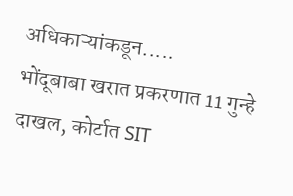अधिकाऱ्यांकडून.....
भोंदूबाबा खरात प्रकरणात 11 गुन्हे दाखल, कोर्टात SIT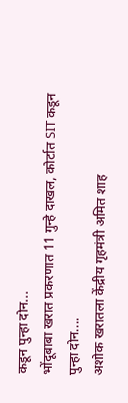कडून पुन्हा दोन...
भोंदूबाबा खरात प्रकरणात 11 गुन्हे दाखल, कोर्टात SIT कडून पुन्हा दोन....
अशोक खरातला केंद्रीय गृहमंत्री अमित शाह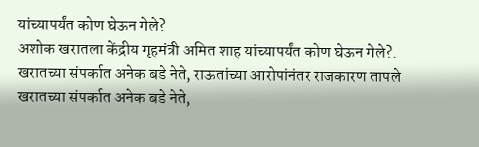यांच्यापर्यंत कोण घेऊन गेले?
अशोक खरातला केंद्रीय गृहमंत्री अमित शाह यांच्यापर्यंत कोण घेऊन गेले?.
खरातच्या संपर्कात अनेक बडे नेते, राऊतांच्या आरोपांनंतर राजकारण तापले
खरातच्या संपर्कात अनेक बडे नेते,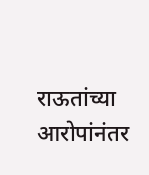राऊतांच्या आरोपांनंतर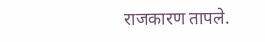राजकारण तापले.